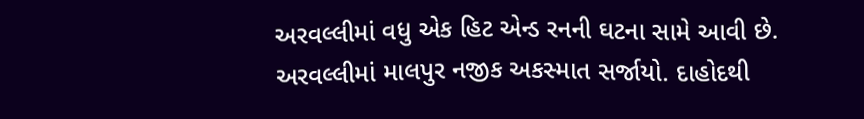અરવલ્લીમાં વધુ એક હિટ એન્ડ રનની ઘટના સામે આવી છે. અરવલ્લીમાં માલપુર નજીક અકસ્માત સર્જાયો. દાહોદથી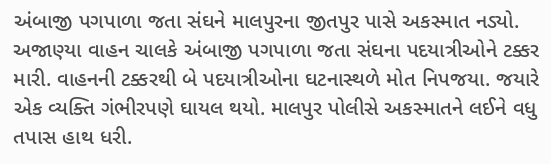અંબાજી પગપાળા જતા સંઘને માલપુરના જીતપુર પાસે અકસ્માત નડ્યો. અજાણ્યા વાહન ચાલકે અંબાજી પગપાળા જતા સંઘના પદયાત્રીઓને ટક્કર મારી. વાહનની ટક્કરથી બે પદયાત્રીઓના ઘટનાસ્થળે મોત નિપજયા. જયારે એક વ્યક્તિ ગંભીરપણે ઘાયલ થયો. માલપુર પોલીસે અકસ્માતને લઈને વધુ તપાસ હાથ ધરી.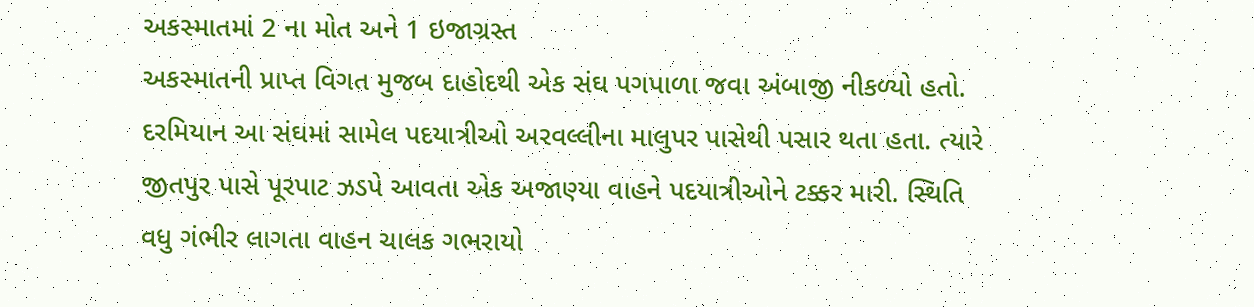અકસ્માતમાં 2 ના મોત અને 1 ઇજાગ્રસ્ત
અકસ્માતની પ્રાપ્ત વિગત મુજબ દાહોદથી એક સંઘ પગપાળા જવા અંબાજી નીકળ્યો હતો. દરમિયાન આ સંઘમાં સામેલ પદયાત્રીઓ અરવલ્લીના માલુપર પાસેથી પસાર થતા હતા. ત્યારે જીતપુર પાસે પૂરપાટ ઝડપે આવતા એક અજાણ્યા વાહને પદયાત્રીઓને ટક્કર મારી. સ્થિતિ વધુ ગંભીર લાગતા વાહન ચાલક ગભરાયો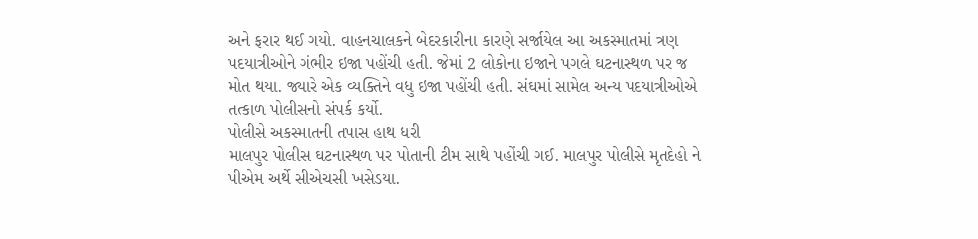અને ફરાર થઈ ગયો. વાહનચાલકને બેદરકારીના કારણે સર્જાયેલ આ અકસ્માતમાં ત્રણ પદયાત્રીઓને ગંભીર ઇજા પહોંચી હતી. જેમાં 2 લોકોના ઇજાને પગલે ઘટનાસ્થળ પર જ મોત થયા. જ્યારે એક વ્યક્તિને વધુ ઇજા પહોંચી હતી. સંઘમાં સામેલ અન્ય પદયાત્રીઓએ તત્કાળ પોલીસનો સંપર્ક કર્યો.
પોલીસે અકસ્માતની તપાસ હાથ ધરી
માલપુર પોલીસ ઘટનાસ્થળ પર પોતાની ટીમ સાથે પહોંચી ગઈ. માલપુર પોલીસે મૃતદેહો ને પીએમ અર્થે સીએચસી ખસેડયા.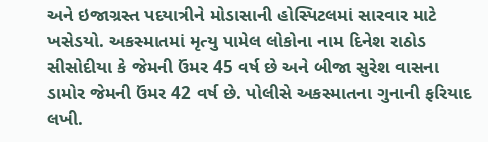અને ઇજાગ્રસ્ત પદયાત્રીને મોડાસાની હોસ્પિટલમાં સારવાર માટે ખસેડયો. અકસ્માતમાં મૃત્યુ પામેલ લોકોના નામ દિનેશ રાઠોડ સીસોદીયા કે જેમની ઉંમર 45 વર્ષ છે અને બીજા સુરેશ વાસના ડામોર જેમની ઉંમર 42 વર્ષ છે. પોલીસે અકસ્માતના ગુનાની ફરિયાદ લખી.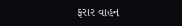ફરાર વાહન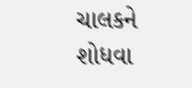ચાલકને શોધવા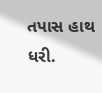તપાસ હાથ ધરી.